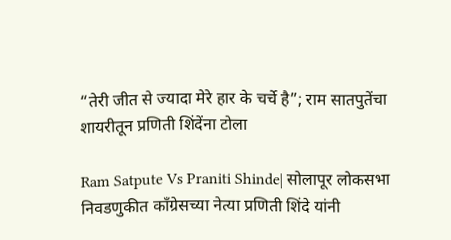“तेरी जीत से ज्यादा मेरे हार के चर्चे है”; राम सातपुतेंचा शायरीतून प्रणिती शिंदेंना टोला

Ram Satpute Vs Praniti Shinde| सोलापूर लोकसभा निवडणुकीत काँग्रेसच्या नेत्या प्रणिती शिंदे यांनी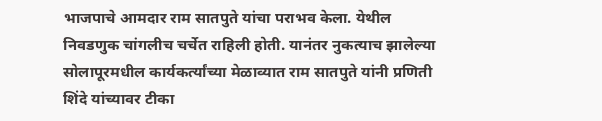भाजपाचे आमदार राम सातपुते यांचा पराभव केला. येथील निवडणुक चांगलीच चर्चेत राहिली होती. यानंतर नुकत्याच झालेल्या सोलापूरमधील कार्यकर्त्यांच्या मेळाव्यात राम सातपुते यांनी प्रणिती शिंदे यांच्यावर टीका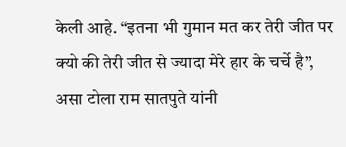केली आहे. “इतना भी गुमान मत कर तेरी जीत पर क्यो की तेरी जीत से ज्यादा मेरे हार के चर्चे है”, असा टोला राम सातपुते यांनी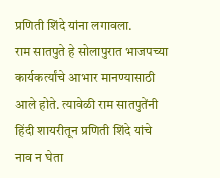प्रणिती शिंदे यांना लगावला.
राम सातपुते हे सोलापुरात भाजपच्या कार्यकर्त्यांचे आभार मानण्यासाठी आले होते. त्यावेळी राम सातपुतेंनी हिंदी शायरीतून प्रणिती शिंदे यांचे नाव न घेता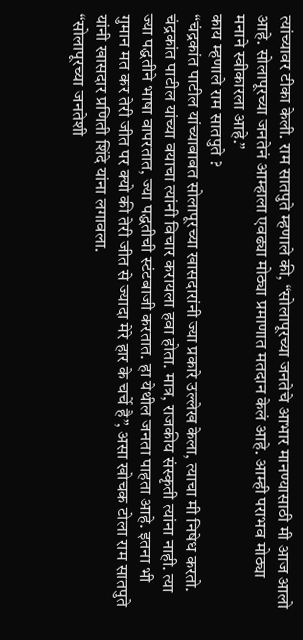त्यांच्यावर टीका केली. राम सातपुते म्हणाले की, “सोलापूरच्या जनतेचे आभार मानण्यासाठी मी आज आलो आहे. सोलापूरच्या जनतेनं आम्हाला एवढ्या मोठ्या प्रमाणात मतदान केलं आहे. आम्ही पराभव मोठ्या मनाने स्वीकारला आहे.”
काय म्हणाले राम सातपुते ?
“चंद्रकांत पाटील यांच्याबाबत सोलापूरच्या खासदारांनी ज्या प्रकारे उल्लेख केला, त्याचा मी निषेध करतो. चंद्रकांत पाटील यांच्या वयाचा त्यांनी विचार करायला हवा होता. मात्र, राजकीय संस्कृती त्यांना नाही. त्या ज्या पद्धतीने भाषा वापरतात, ज्या पद्धतीची स्टंटबाजी करतात. हा येथील जनता पाहता आहे. इतना भी गुमान मत कर तेरी जीत पर क्यो की तेरी जीत से ज्यादा मेरे हार के चर्चे है”, असा खोचक टोला राम सातपुते यांनी खासदार प्रणिती शिंदे यांना लगावला.
“सोलापूरच्या जनतेशी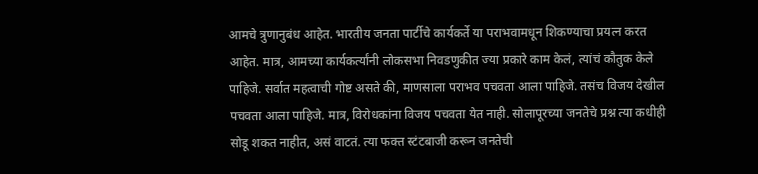आमचे त्रुणानुबंध आहेत. भारतीय जनता पार्टीचे कार्यकर्ते या पराभवामधून शिकण्याचा प्रयत्न करत आहेत. मात्र, आमच्या कार्यकर्त्यांनी लोकसभा निवडणुकीत ज्या प्रकारे काम केलं, त्यांचं कौतुक केले पाहिजे. सर्वात महत्वाची गोष्ट असते की, माणसाला पराभव पचवता आला पाहिजे. तसंच विजय देखील पचवता आला पाहिजे. मात्र, विरोधकांना विजय पचवता येत नाही. सोलापूरच्या जनतेचे प्रश्न त्या कधीही सोडू शकत नाहीत, असं वाटतं. त्या फक्त स्टंटबाजी करून जनतेची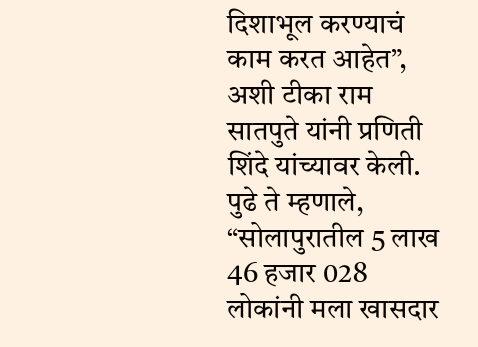दिशाभूल करण्याचं काम करत आहेत”, अशी टीका राम सातपुते यांनी प्रणिती शिंदे यांच्यावर केली.
पुढे ते म्हणाले, “सोलापुरातील 5 लाख 46 हजार 028 लोकांनी मला खासदार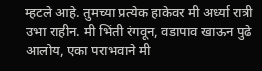म्हटले आहे. तुमच्या प्रत्येक हाकेवर मी अर्ध्या रात्री उभा राहीन. मी भिंती रंगवून, वडापाव खाऊन पुढे आलोय, एका पराभवाने मी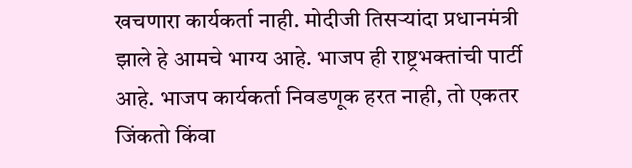खचणारा कार्यकर्ता नाही. मोदीजी तिसऱ्यांदा प्रधानमंत्री झाले हे आमचे भाग्य आहे. भाजप ही राष्ट्रभक्तांची पार्टी आहे. भाजप कार्यकर्ता निवडणूक हरत नाही, तो एकतर जिंकतो किंवा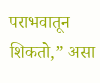पराभवातून शिकतो,” असा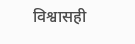विश्वासही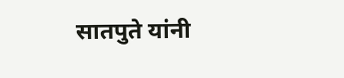सातपुते यांनी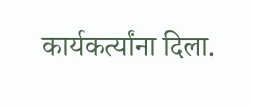कार्यकर्त्यांना दिला.